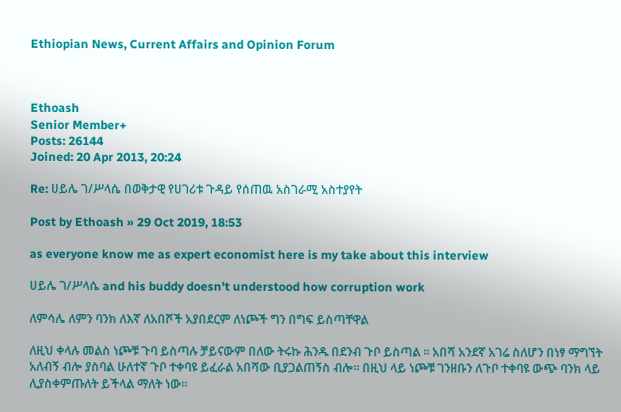Ethiopian News, Current Affairs and Opinion Forum



Ethoash
Senior Member+
Posts: 26144
Joined: 20 Apr 2013, 20:24

Re: ሀይሌ ገ/ሥላሴ በወቅታዊ የሀገሪቱ ጉዳይ የሰጠዉ አስገራሚ አስተያየት

Post by Ethoash » 29 Oct 2019, 18:53

as everyone know me as expert economist here is my take about this interview

ሀይሌ ገ/ሥላሴ and his buddy doesn't understood how corruption work

ለምሳሌ ለምን ባንክ ለእኛ ለአበሾች አያበደርም ለነጮች ግን በግፍ ይስጣቸዋል

ለዚህ ቀላሉ መልስ ነጮቹ ጉባ ይስጣሉ ቻይናውም በለው ትሩኩ ሕንዱ በደንብ ጉቦ ይስጣል ። አበሻ አንደኛ አገሬ ስለሆን በነፃ ማግኘት አለብኝ ብሎ ያስባል ሁለተኛ ጉቦ ተቀባዩ ይፈራል አበሻው ቢያጋልጠኝስ ብሎ። በዚህ ላይ ነጮቹ ገንዘቡን ለጉቦ ተቀባዩ ውጭ ባንክ ላይ ሊያስቀምጡለት ይችላል ማለት ነው።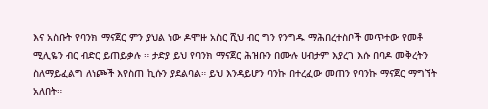እና አስቡት የባንክ ማናጀር ምን ያህል ነው ዶሞዙ አስር ሺህ ብር ግን የንግዱ ማሕበረተስቦች መጥተው የመቶ ሚሊዬን ብር ብድር ይጠይቃሉ ። ታድያ ይህ የባንክ ማናጀር ሕዝቡን በሙሉ ሀብታም እያረገ እሱ በባዶ መቅረትን ስለማይፈልግ ለነጮች እየስጠ ኪሱን ያደልባል። ይህ እንዳይሆን ባንኩ በተረፈው መጠን የባንኩ ማናጀር ማግኘት አለበት።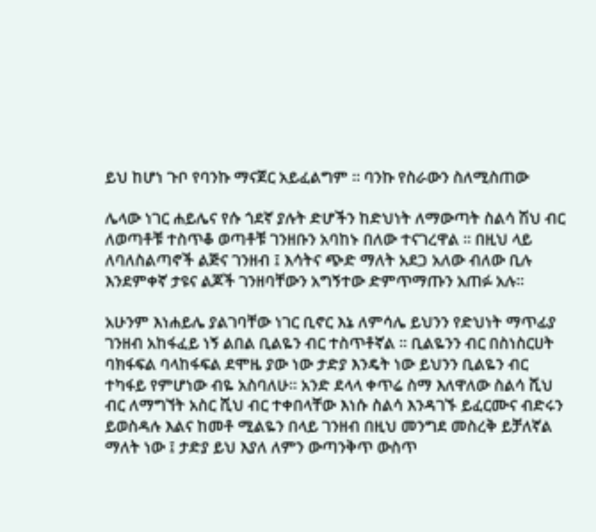ይህ ከሆነ ጉቦ የባንኩ ማናጀር አይፈልግም ። ባንኩ የስራውን ስለሚስጠው

ሌላው ነገር ሐይሌና የሱ ጎደኛ ያሉት ድሆችን ከድህነት ለማውጣት ስልሳ ሽህ ብር ለወጣቶቹ ተስጥቆ ወጣቶቹ ገንዘቡን አባከኑ በለው ተናገረዋል ። በዚህ ላይ ለባለስልጣኖች ልጅና ገንዘብ ፤ እሳትና ጭድ ማለት አደጋ አለው ብለው ቢሉ እንደምቀኛ ታዩና ልጆች ገንዘባቸውን አግኝተው ድምጥማጡን አጠፉ አሉ።

አሁንም እነሐይሌ ያልገባቸው ነገር ቢኖር እኔ ለምሳሌ ይህንን የድህነት ማጥፊያ ገንዘብ አከፋፈይ ነኝ ልበል ቢልዬን ብር ተስጥቶኛል ። ቢልዬንን ብር በስነስርሀት ባክፋፍል ባላከፋፍል ደሞዜ ያው ነው ታድያ እንዴት ነው ይህንን ቢልዬን ብር ተካፋይ የምሆነው ብዬ አስባለሁ። አንድ ደላላ ቀጥሬ ስማ እለዋለው ስልሳ ሺህ ብር ለማግኘት አስር ሺህ ብር ተቀበላቸው እነሱ ስልሳ እንዳገኙ ይፈርሙና ብድሩን ይወስዳሉ እልና ከመቶ ሚልዬን በላይ ገንዘብ በዚህ መንግደ መስረቅ ይቻለኛል ማለት ነው ፤ ታድያ ይህ እያለ ለምን ውጣንቅጥ ውስጥ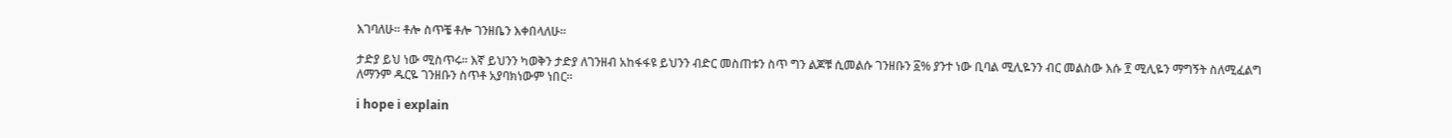እገባለሁ። ቶሎ ስጥቼ ቶሎ ገንዘቤን እቀበላለሁ።

ታድያ ይህ ነው ሚስጥሩ። እኛ ይህንን ካወቅን ታድያ ለገንዘብ አከፋፋዩ ይህንን ብድር መስጠቱን ስጥ ግን ልጆቹ ሲመልሱ ገንዘቡን ፩% ያንተ ነው ቢባል ሚሊዬንን ብር መልስው እሱ ፻ ሚሊዬን ማግኝት ስለሚፈልግ ለማንም ዱርዬ ገንዘቡን ስጥቶ አያባክነውም ነበር።

i hope i explain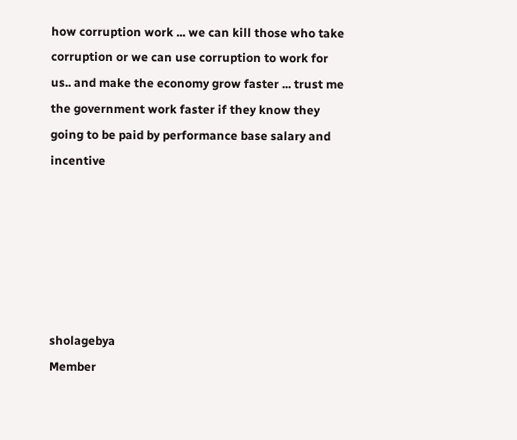how corruption work ... we can kill those who take corruption or we can use corruption to work for us.. and make the economy grow faster ... trust me the government work faster if they know they going to be paid by performance base salary and incentive






sholagebya
Member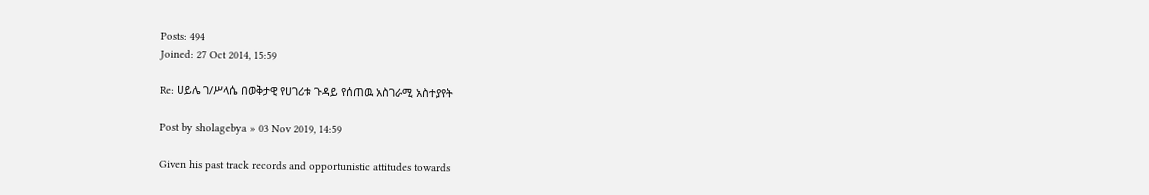Posts: 494
Joined: 27 Oct 2014, 15:59

Re: ሀይሌ ገ/ሥላሴ በወቅታዊ የሀገሪቱ ጉዳይ የሰጠዉ አስገራሚ አስተያየት

Post by sholagebya » 03 Nov 2019, 14:59

Given his past track records and opportunistic attitudes towards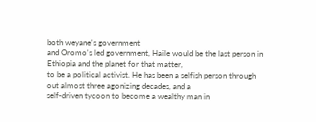both weyane's government
and Oromo's led government, Haile would be the last person in Ethiopia and the planet for that matter,
to be a political activist. He has been a selfish person through out almost three agonizing decades, and a
self-driven tycoon to become a wealthy man in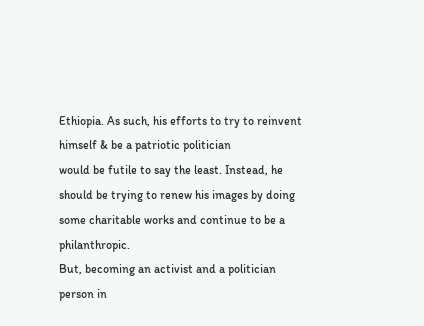Ethiopia. As such, his efforts to try to reinvent himself & be a patriotic politician
would be futile to say the least. Instead, he should be trying to renew his images by doing some charitable works and continue to be a philanthropic.
But, becoming an activist and a politician person in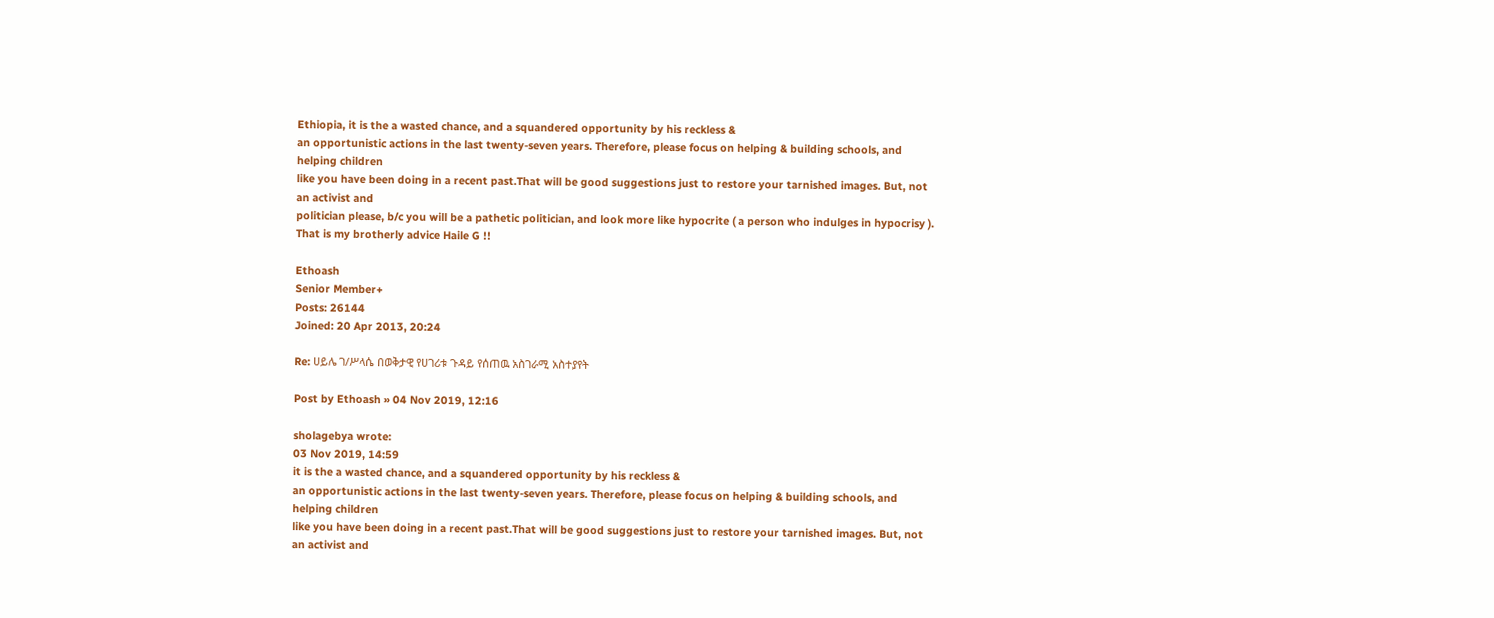Ethiopia, it is the a wasted chance, and a squandered opportunity by his reckless &
an opportunistic actions in the last twenty-seven years. Therefore, please focus on helping & building schools, and helping children
like you have been doing in a recent past.That will be good suggestions just to restore your tarnished images. But, not an activist and
politician please, b/c you will be a pathetic politician, and look more like hypocrite ( a person who indulges in hypocrisy ). That is my brotherly advice Haile G !!

Ethoash
Senior Member+
Posts: 26144
Joined: 20 Apr 2013, 20:24

Re: ሀይሌ ገ/ሥላሴ በወቅታዊ የሀገሪቱ ጉዳይ የሰጠዉ አስገራሚ አስተያየት

Post by Ethoash » 04 Nov 2019, 12:16

sholagebya wrote:
03 Nov 2019, 14:59
it is the a wasted chance, and a squandered opportunity by his reckless &
an opportunistic actions in the last twenty-seven years. Therefore, please focus on helping & building schools, and helping children
like you have been doing in a recent past.That will be good suggestions just to restore your tarnished images. But, not an activist and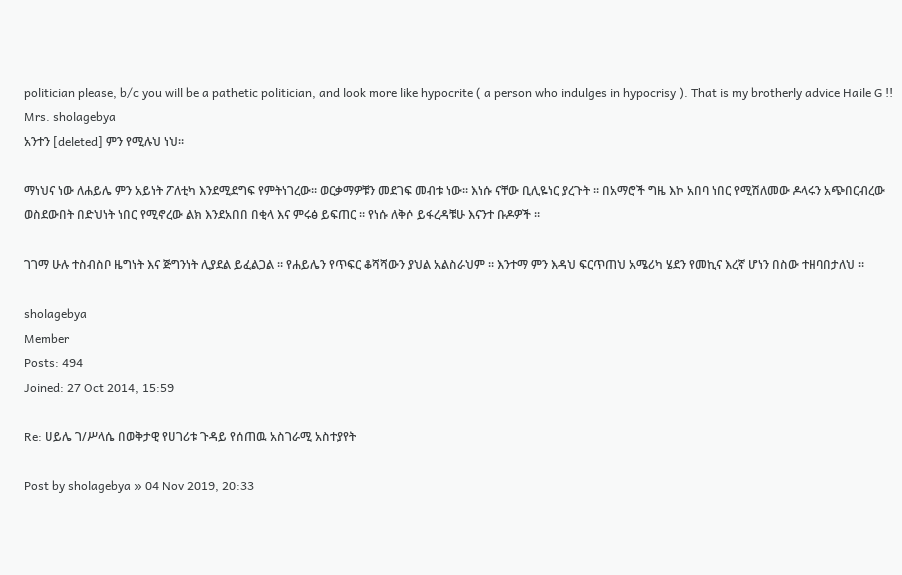politician please, b/c you will be a pathetic politician, and look more like hypocrite ( a person who indulges in hypocrisy ). That is my brotherly advice Haile G !!
Mrs. sholagebya
አንተን [deleted] ምን የሚሉህ ነህ።

ማነህና ነው ለሐይሌ ምን አይነት ፖለቲካ እንደሚደግፍ የምትነገረው። ወርቃማዎቹን መደገፍ መብቱ ነው። እነሱ ናቸው ቢሊዬነር ያረጉት ። በአማሮች ግዜ እኮ አበባ ነበር የሚሽለመው ዶላሩን አጭበርብረው ወስደውበት በድህነት ነበር የሚኖረው ልክ እንደአበበ በቂላ እና ምሩፅ ይፍጠር ። የነሱ ለቅሶ ይፋረዳቹሁ እናንተ ቡዶዎች ።

ገገማ ሁሉ ተስብስቦ ዜግነት እና ጅግንነት ሊያደል ይፈልጋል ። የሐይሌን የጥፍር ቆሻሻውን ያህል አልስራህም ። እንተማ ምን እዳህ ፍርጥጠህ አሜሪካ ሄደን የመኪና እረኛ ሆነን በስው ተዘባበታለህ ።

sholagebya
Member
Posts: 494
Joined: 27 Oct 2014, 15:59

Re: ሀይሌ ገ/ሥላሴ በወቅታዊ የሀገሪቱ ጉዳይ የሰጠዉ አስገራሚ አስተያየት

Post by sholagebya » 04 Nov 2019, 20:33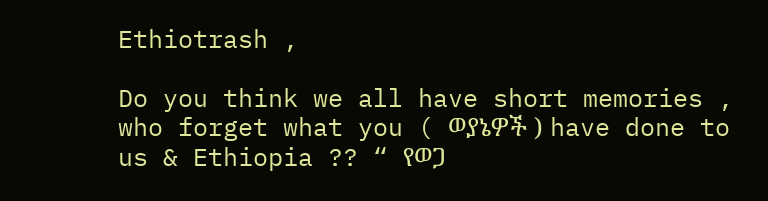Ethiotrash ,

Do you think we all have short memories , who forget what you ( ወያኔዎች ) have done to us & Ethiopia ?? “ የወጋ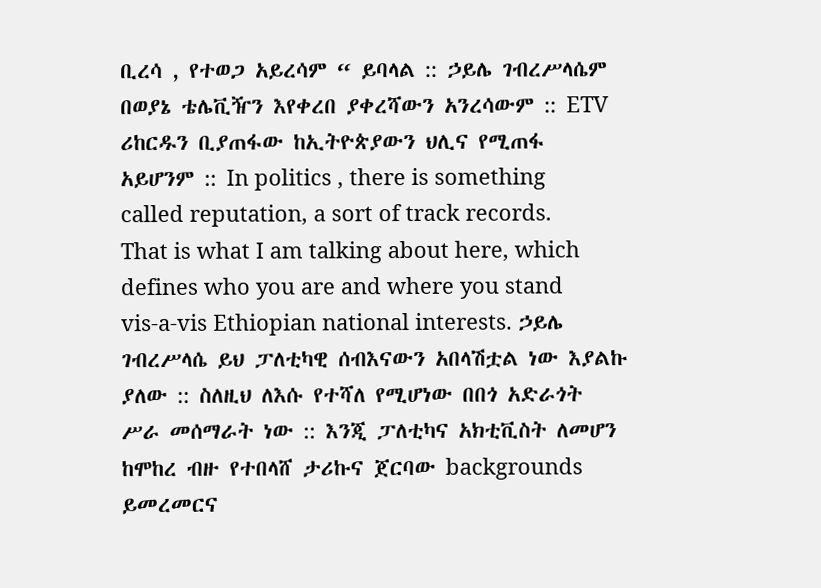ቢረሳ , የተወጋ አይረሳም “ ይባላል :: ኃይሌ ገብረሥላሴም በወያኔ ቴሌቪዥን እየቀረበ ያቀረሻውን አንረሳውም :: ETV ሪከርዱን ቢያጠፋው ከኢትዮጵያውን ህሊና የሚጠፋ አይሆንም :: In politics , there is something called reputation, a sort of track records. That is what I am talking about here, which defines who you are and where you stand vis-a-vis Ethiopian national interests. ኃይሌ ገብረሥላሴ ይህ ፓለቲካዊ ሰብእናውን አበላሽቷል ነው እያልኩ ያለው :: ስለዚህ ለእሱ የተሻለ የሚሆነው በበጎ አድራጎት ሥራ መሰማራት ነው :: እንጂ ፓለቲካና አክቲቪስት ለመሆን ከሞከረ ብዙ የተበላሸ ታሪኩና ጀርባው backgrounds ይመረመርና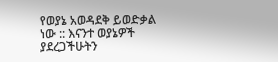የወያኔ አወዳደቅ ይወድቃል ነው :: እናንተ ወያኔዎች ያደረጋችሁትን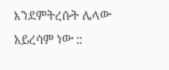እንደምትረሱት ሌላው አይረሳም ነው ::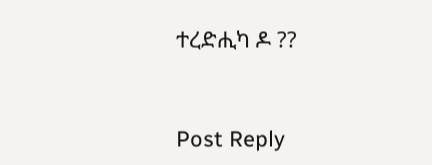ተረድሒካ ዶ ??


Post Reply